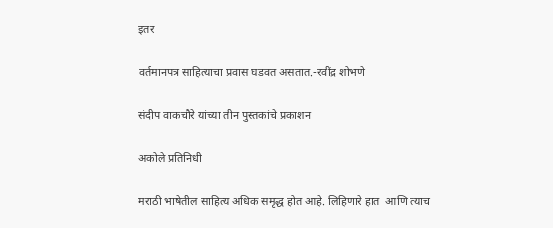इतर

वर्तमानपत्र साहित्याचा प्रवास घडवत असतात.-रवींद्र शोभणे

संदीप वाकचौरे यांच्या तीन पुस्तकांचे प्रकाशन

अकोले प्रतिनिधी

मराठी भाषेतील साहित्य अधिक समृद्ध होत आहे. लिहिणारे हात  आणि त्याच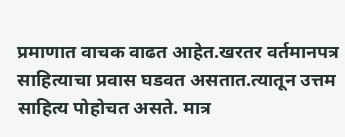प्रमाणात वाचक वाढत आहेत.खरतर वर्तमानपत्र साहित्याचा प्रवास घडवत असतात.त्यातून उत्तम साहित्य पोहोचत असते. मात्र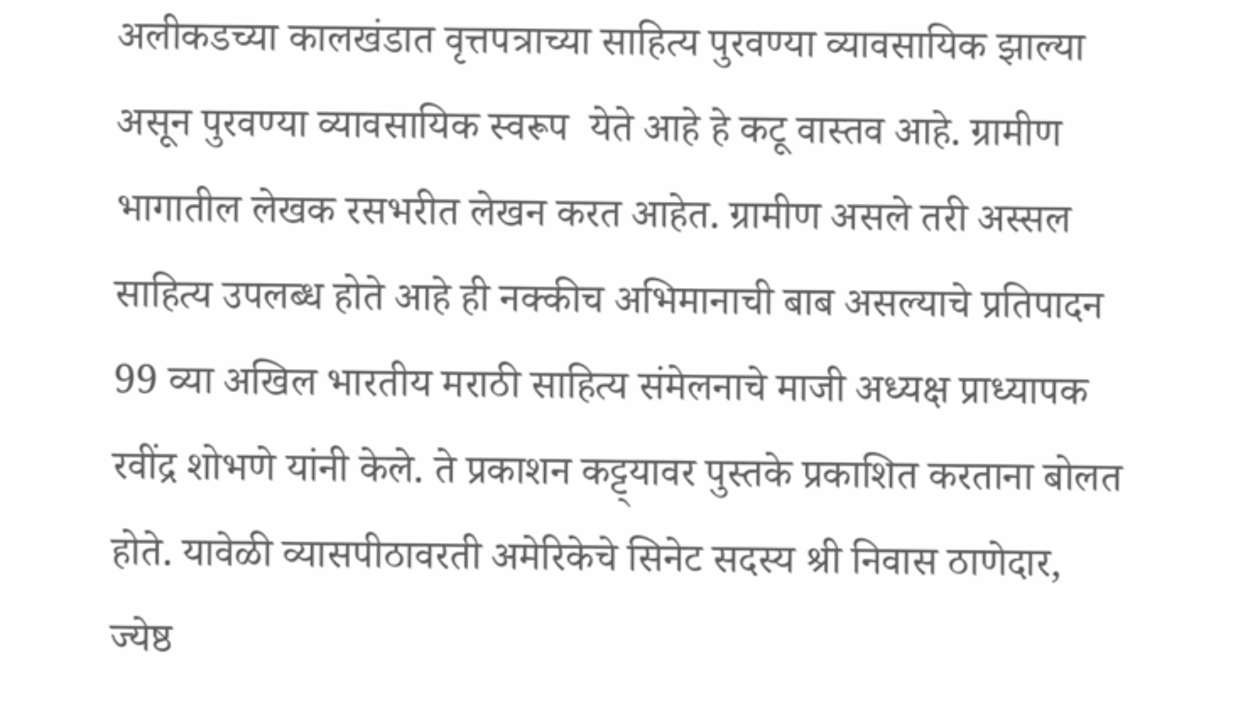अलीकडच्या कालखंडात वृत्तपत्राच्या साहित्य पुरवण्या व्यावसायिक झाल्या असून पुरवण्या व्यावसायिक स्वरूप  येते आहे हे कटू वास्तव आहे. ग्रामीण भागातील लेखक रसभरीत लेखन करत आहेत. ग्रामीण असले तरी अस्सल साहित्य उपलब्ध होते आहे ही नक्कीच अभिमानाची बाब असल्याचे प्रतिपादन 99 व्या अखिल भारतीय मराठी साहित्य संमेलनाचे माजी अध्यक्ष प्राध्यापक रवींद्र शोभणे यांनी केले. ते प्रकाशन कट्ट्यावर पुस्तके प्रकाशित करताना बोलत होते. यावेळी व्यासपीठावरती अमेरिकेचे सिनेट सदस्य श्री निवास ठाणेदार, ज्येष्ठ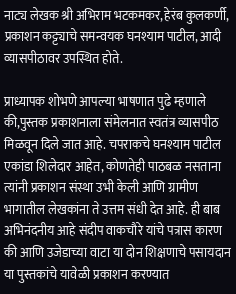नाट्य लेखक श्री अभिराम भटकमकर,हेरंब कुलकर्णी, प्रकाशन कट्ट्याचे समन्वयक घनश्याम पाटील, आदी व्यासपीठावर उपस्थित होते.

प्राध्यापक शोभणे आपल्या भाषणात पुढे म्हणाले की,पुस्तक प्रकाशनाला संमेलनात स्वतंत्र व्यासपीठ मिळवून दिले जात आहे. चपराकचे घनश्याम पाटील एकांडा शिलेदार आहेत, कोणतेही पाठबळ नसताना त्यांनी प्रकाशन संस्था उभी केली आणि ग्रामीण भागातील लेखकांना ते उत्तम संधी देत आहे. ही बाब अभिनंदनीय आहे संदीप वाकचौरे यांचे पत्रास कारण की आणि उजेडाच्या वाटा या दोन शिक्षणाचे पसायदान या पुस्तकांचे यावेळी प्रकाशन करण्यात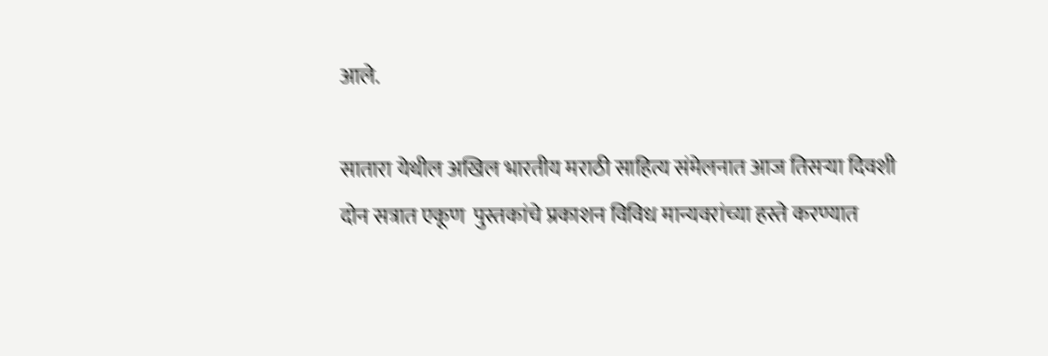आले.

सातारा येथील अखिल भारतीय मराठी साहित्य संमेलनात आज तिसऱ्या दिवशी दोन सत्रात एकूण  पुस्तकांचे प्रकाशन विविध मान्यवरांच्या हस्ते करण्यात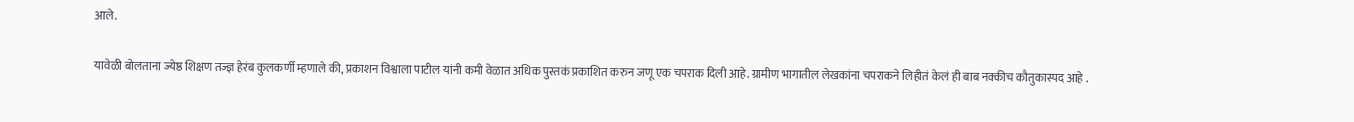आले.

यावेळी बोलताना ज्येष्ठ शिक्षण तज्ज्ञ हेरंब कुलकर्णी म्हणाले की, प्रकाशन विश्वाला पाटील यांनी कमी वेळात अधिक पुस्तकं प्रकाशित करुन जणू एक चपराक दिली आहे. ग्रामीण भागातील लेखकांना चपराकने लिहीतं केलं ही बाब नक्कीच कौतुकास्पद आहे .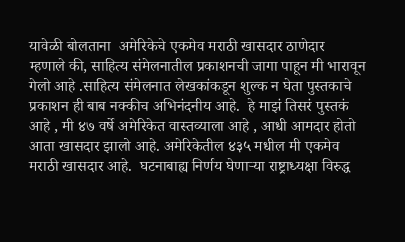यावेळी बोलताना  अमेरिकेचे एकमेव मराठी खासदार ठाणेदार   म्हणाले की, साहित्य संमेलनातील प्रकाशनची जागा पाहून मी भारावून गेलो आहे .साहित्य संमेलनात लेखकांकडून शुल्क न घेता पुस्तकाचे प्रकाशन ही बाब नक्कीच अभिनंदनीय आहे.  हे माझं तिसरं पुस्तकं आहे , मी ४७ वर्षे अमेरिकेत वास्तव्याला आहे , आधी आमदार होतो आता खासदार झालो आहे. अमेरिकेतील ४३५ मधील मी एकमेव मराठी खासदार आहे.  घटनाबाह्य निर्णय घेणाऱ्या राष्ट्राध्यक्षा विरुद्ध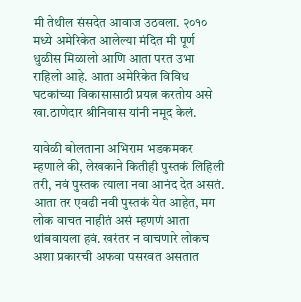मी तेथील संसदेत आवाज उठवला. २०१० मध्ये अमेरिकेत आलेल्या मंदित मी पूर्ण धुळीस मिळालो आणि आता परत उभा राहिलो आहे. आता अमेरिकेत विविध घटकांच्या विकासासाठी प्रयत्न करतोय असे खा.ठाणेदार श्रीनिवास यांनी नमूद केलं.

यावेळी बोलताना अभिराम भडकमकर म्हणाले की, लेखकाने कितीही पुस्तकं लिहिली तरी, नवं पुस्तक त्याला नवा आनंद देत असतं. आता तर एवढी नवी पुस्तकं येत आहेत, मग लोक वाचत नाहीतं असं म्हणणं आता थांबवायला हवं. खरंतर न वाचणारे लोकच अशा प्रकारची अफवा पसरवत असतात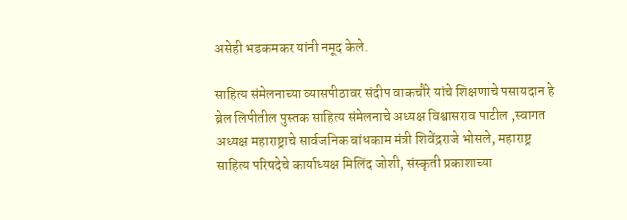असेही भडकमकर यांनी नमूद केले.

साहित्य संमेलनाच्या व्यासपीठावर संदीप वाकचौरे यांचे शिक्षणाचे पसायदान हे ब्रेल लिपीतील पुस्तक साहित्य संमेलनाचे अध्यक्ष विश्वासराव पाटील ,स्वागत अध्यक्ष महाराष्ट्राचे सार्वजनिक बांधकाम मंत्री शिवेंद्रराजे भोसले, महाराष्ट्र साहित्य परिषदेचे कार्याध्यक्ष मिलिंद जोशी, संस्कृती प्रकाशाच्या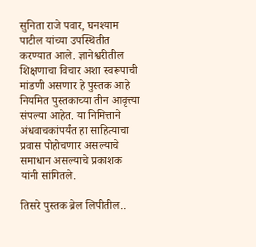सुनिता राजे पवार, घनश्याम पाटील यांच्या उपस्थितीत करण्यात आले. ज्ञानेश्वरीतील शिक्षणाचा विचार अशा स्वरूपाची मांडणी असणार हे पुस्तक आहे नियमित पुस्तकाच्या तीन आवृत्त्या संपल्या आहेत. या निमित्ताने अंधवाचकांपर्यंत हा साहित्याचा प्रवास पोहोचणार असल्याचे समाधान असल्याचे प्रकाशक यांनी सांगितले.

तिसरे पुस्तक ब्रेल लिपीतील..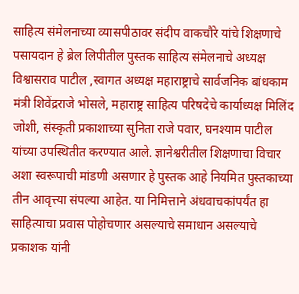साहित्य संमेलनाच्या व्यासपीठावर संदीप वाकचौरे यांचे शिक्षणाचे पसायदान हे ब्रेल लिपीतील पुस्तक साहित्य संमेलनाचे अध्यक्ष विश्वासराव पाटील ,स्वागत अध्यक्ष महाराष्ट्राचे सार्वजनिक बांधकाम मंत्री शिवेंद्रराजे भोसले, महाराष्ट्र साहित्य परिषदेचे कार्याध्यक्ष मिलिंद जोशी, संस्कृती प्रकाशाच्या सुनिता राजे पवार, घनश्याम पाटील यांच्या उपस्थितीत करण्यात आले. ज्ञानेश्वरीतील शिक्षणाचा विचार अशा स्वरूपाची मांडणी असणार हे पुस्तक आहे नियमित पुस्तकाच्या तीन आवृत्त्या संपल्या आहेत. या निमित्ताने अंधवाचकांपर्यंत हा साहित्याचा प्रवास पोहोचणार असल्याचे समाधान असल्याचे प्रकाशक यांनी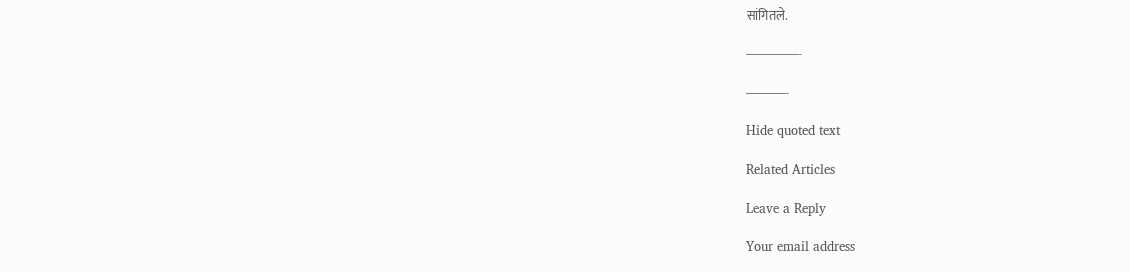सांगितले.

————-

———-

Hide quoted text

Related Articles

Leave a Reply

Your email address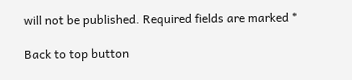will not be published. Required fields are marked *

Back to top button